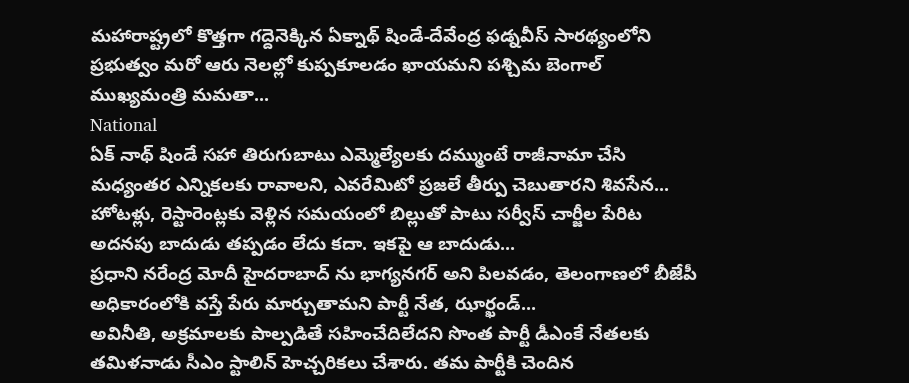మహారాష్ట్రలో కొత్తగా గద్దెనెక్కిన ఏక్నాథ్ షిండే-దేవేంద్ర ఫడ్నవీస్ సారథ్యంలోని ప్రభుత్వం మరో ఆరు నెలల్లో కుప్పకూలడం ఖాయమని పశ్చిమ బెంగాల్ ముఖ్యమంత్రి మమతా...
National
ఏక్ నాథ్ షిండే సహా తిరుగుబాటు ఎమ్మెల్యేలకు దమ్ముంటే రాజీనామా చేసి మధ్యంతర ఎన్నికలకు రావాలని, ఎవరేమిటో ప్రజలే తీర్పు చెబుతారని శివసేన...
హోటళ్లు, రెస్టారెంట్లకు వెళ్లిన సమయంలో బిల్లుతో పాటు సర్వీస్ చార్జీల పేరిట అదనపు బాదుడు తప్పడం లేదు కదా. ఇకపై ఆ బాదుడు...
ప్రధాని నరేంద్ర మోదీ హైదరాబాద్ ను భాగ్యనగర్ అని పిలవడం, తెలంగాణలో బీజేపీ అధికారంలోకి వస్తే పేరు మార్చుతామని పార్టీ నేత, ఝార్ఖండ్...
అవినీతి, అక్రమాలకు పాల్పడితే సహించేదిలేదని సొంత పార్టీ డీఎంకే నేతలకు తమిళనాడు సీఎం స్టాలిన్ హెచ్చరికలు చేశారు. తమ పార్టీకి చెందిన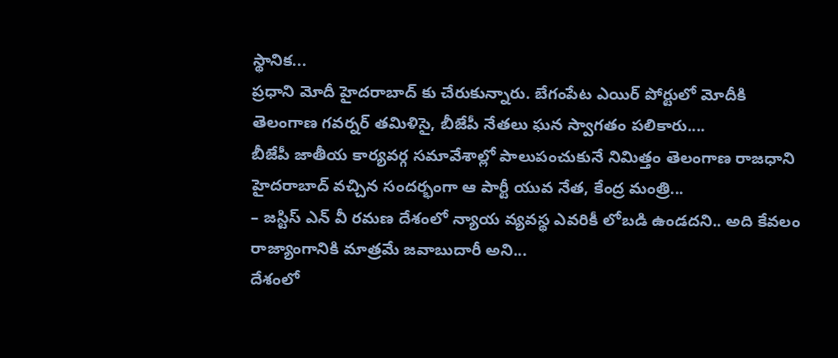స్థానిక...
ప్రధాని మోదీ హైదరాబాద్ కు చేరుకున్నారు. బేగంపేట ఎయిర్ పోర్టులో మోదీకి తెలంగాణ గవర్నర్ తమిళిసై, బీజేపీ నేతలు ఘన స్వాగతం పలికారు....
బీజేపీ జాతీయ కార్యవర్గ సమావేశాల్లో పాలుపంచుకునే నిమిత్తం తెలంగాణ రాజధాని హైదరాబాద్ వచ్చిన సందర్భంగా ఆ పార్టీ యువ నేత, కేంద్ర మంత్రి...
– జస్టిస్ ఎన్ వీ రమణ దేశంలో న్యాయ వ్యవస్థ ఎవరికీ లోబడి ఉండదని.. అది కేవలం రాజ్యాంగానికి మాత్రమే జవాబుదారీ అని...
దేశంలో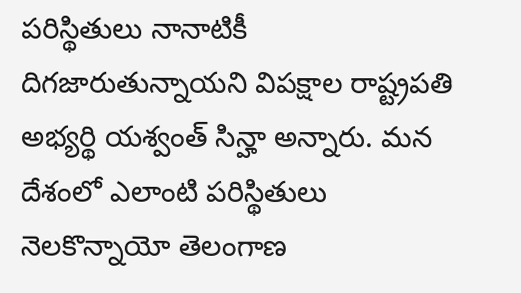పరిస్థితులు నానాటికీ దిగజారుతున్నాయని విపక్షాల రాష్ట్రపతి అభ్యర్థి యశ్వంత్ సిన్హా అన్నారు. మన దేశంలో ఎలాంటి పరిస్థితులు నెలకొన్నాయో తెలంగాణ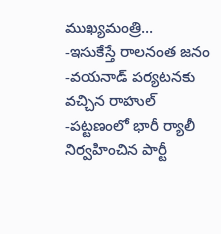ముఖ్యమంత్రి...
-ఇసుకేస్తే రాలనంత జనం -వయనాడ్ పర్యటనకు వచ్చిన రాహుల్ -పట్టణంలో భారీ ర్యాలీ నిర్వహించిన పార్టీ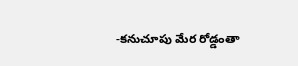-కనుచూపు మేర రోడ్డంతా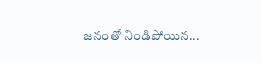జనంతో నిండిపోయిన...